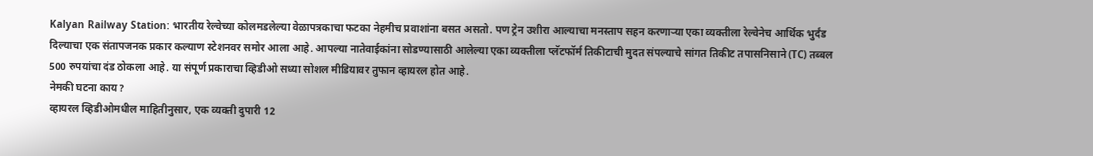Kalyan Railway Station: भारतीय रेल्वेच्या कोलमडलेल्या वेळापत्रकाचा फटका नेहमीच प्रवाशांना बसत असतो. पण ट्रेन उशीरा आल्याचा मनस्ताप सहन करणाऱ्या एका व्यक्तीला रेल्वेनेच आर्थिक भुर्दंड दिल्याचा एक संतापजनक प्रकार कल्याण स्टेशनवर समोर आला आहे. आपल्या नातेवाईकांना सोडण्यासाठी आलेल्या एका व्यक्तीला प्लॅटफॉर्म तिकीटाची मुदत संपल्याचे सांगत तिकीट तपासनिसाने (TC) तब्बल 500 रुपयांचा दंड ठोकला आहे. या संपूर्ण प्रकाराचा व्हिडीओ सध्या सोशल मीडियावर तुफान व्हायरल होत आहे.
नेमकी घटना काय?
व्हायरल व्हिडीओमधील माहितीनुसार, एक व्यक्ती दुपारी 12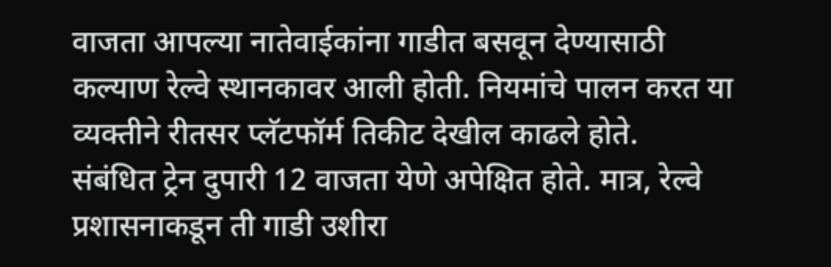वाजता आपल्या नातेवाईकांना गाडीत बसवून देण्यासाठी कल्याण रेल्वे स्थानकावर आली होती. नियमांचे पालन करत या व्यक्तीने रीतसर प्लॅटफॉर्म तिकीट देखील काढले होते.
संबंधित ट्रेन दुपारी 12 वाजता येणे अपेक्षित होते. मात्र, रेल्वे प्रशासनाकडून ती गाडी उशीरा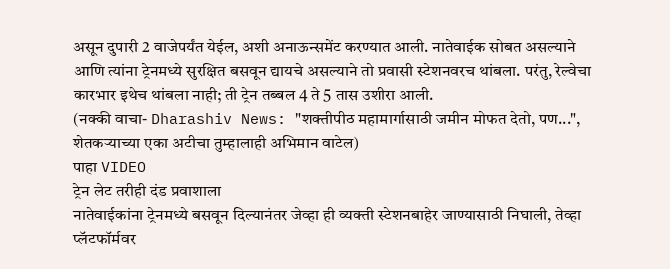असून दुपारी 2 वाजेपर्यंत येईल, अशी अनाऊन्समेंट करण्यात आली. नातेवाईक सोबत असल्याने आणि त्यांना ट्रेनमध्ये सुरक्षित बसवून द्यायचे असल्याने तो प्रवासी स्टेशनवरच थांबला. परंतु, रेल्वेचा कारभार इथेच थांबला नाही; ती ट्रेन तब्बल 4 ते 5 तास उशीरा आली.
(नक्की वाचा- Dharashiv News: "शक्तीपीठ महामार्गासाठी जमीन मोफत देतो, पण...", शेतकऱ्याच्या एका अटीचा तुम्हालाही अभिमान वाटेल)
पाहा VIDEO
ट्रेन लेट तरीही दंड प्रवाशाला
नातेवाईकांना ट्रेनमध्ये बसवून दिल्यानंतर जेव्हा ही व्यक्ती स्टेशनबाहेर जाण्यासाठी निघाली, तेव्हा प्लॅटफॉर्मवर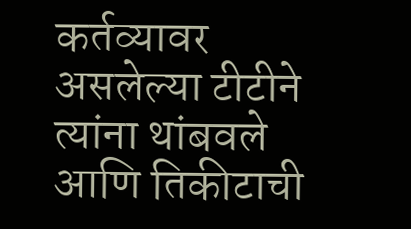कर्तव्यावर असलेल्या टीटीने त्यांना थांबवले आणि तिकीटाची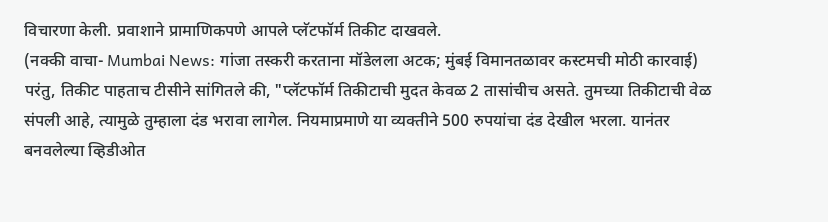विचारणा केली. प्रवाशाने प्रामाणिकपणे आपले प्लॅटफॉर्म तिकीट दाखवले.
(नक्की वाचा- Mumbai News: गांजा तस्करी करताना मॉडेलला अटक; मुंबई विमानतळावर कस्टमची मोठी कारवाई)
परंतु, तिकीट पाहताच टीसीने सांगितले की, "प्लॅटफॉर्म तिकीटाची मुदत केवळ 2 तासांचीच असते. तुमच्या तिकीटाची वेळ संपली आहे, त्यामुळे तुम्हाला दंड भरावा लागेल. नियमाप्रमाणे या व्यक्तीने 500 रुपयांचा दंड देखील भरला. यानंतर बनवलेल्या व्हिडीओत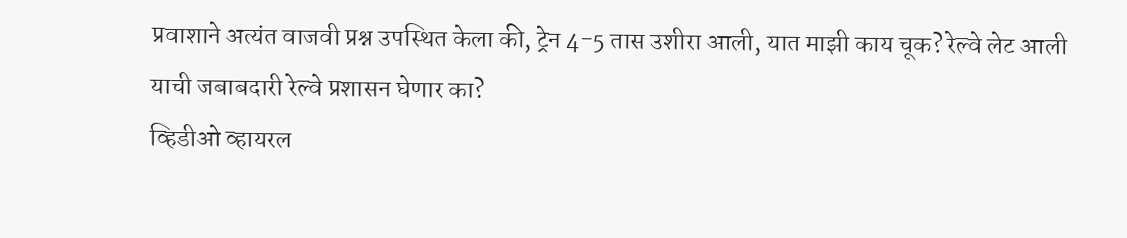प्रवाशाने अत्यंत वाजवी प्रश्न उपस्थित केला की, ट्रेन 4-5 तास उशीरा आली, यात माझी काय चूक? रेल्वे लेट आली याची जबाबदारी रेल्वे प्रशासन घेणार का?
व्हिडीओ व्हायरल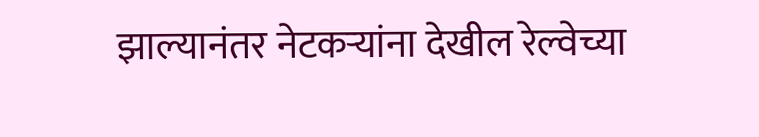झाल्यानंतर नेटकऱ्यांना देखील रेल्वेच्या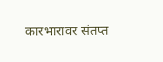कारभारावर संतप्त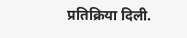प्रतिक्रिया दिली.